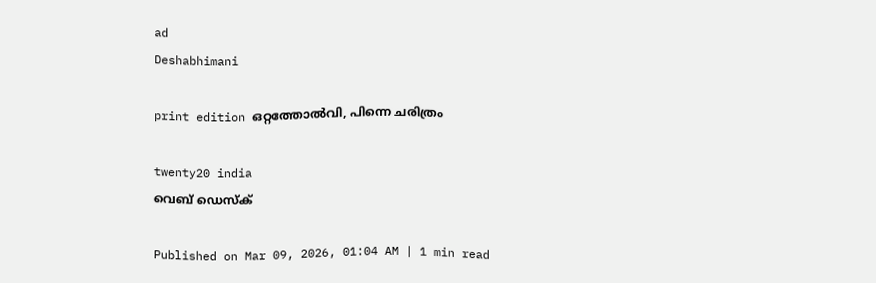ad
Deshabhimani

print edition ഒറ്റത്തോൽവി, പിന്നെ ചരിത്രം

twenty20 india
വെബ് ഡെസ്ക്

Published on Mar 09, 2026, 01:04 AM | 1 min read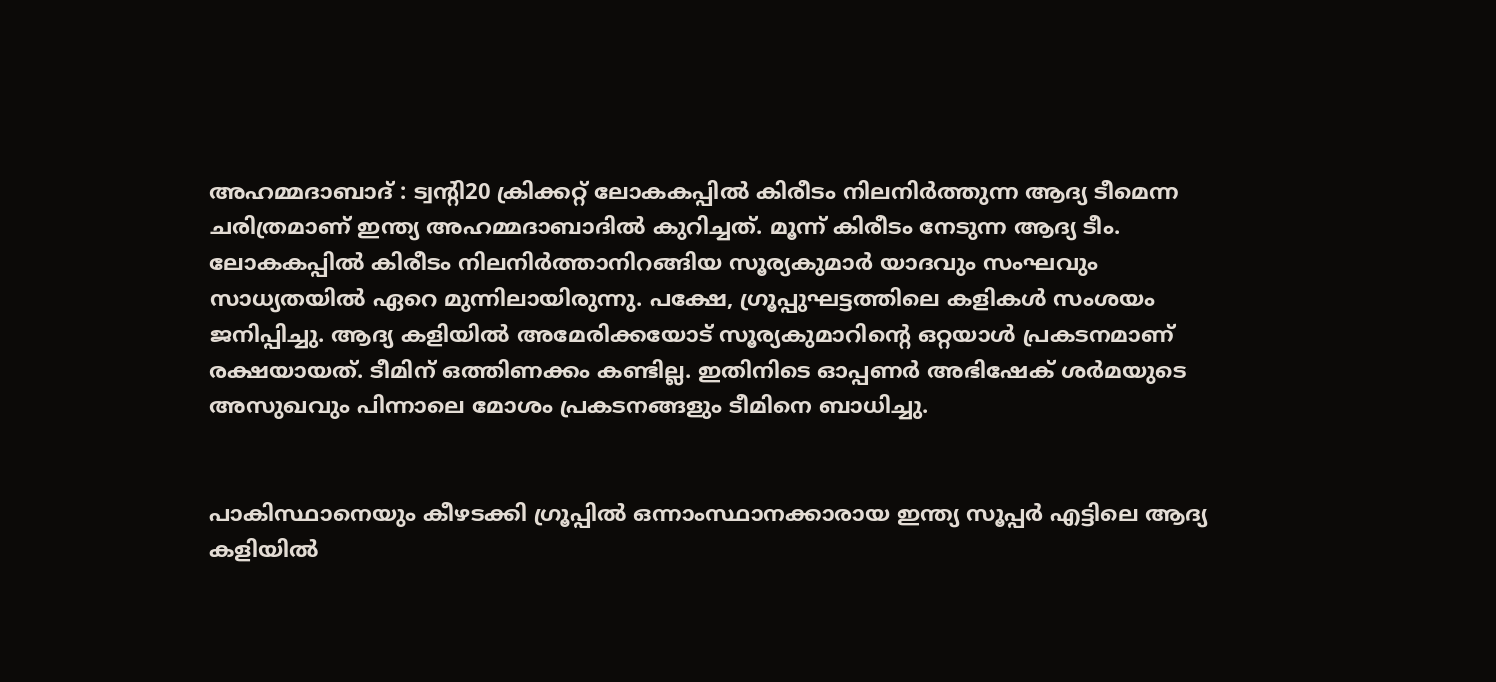അഹമ്മദാബാദ്‌ : ട്വന്റി20 ക്രിക്കറ്റ്‌ ലോകകപ്പിൽ കിരീടം നിലനിർത്തുന്ന ആദ്യ ടീമെന്ന ചരിത്രമാണ്‌ ഇന്ത്യ അഹമ്മദാബാദിൽ കുറിച്ചത്‌. മൂന്ന്‌ കിരീടം നേടുന്ന ആദ്യ ടീം. ലോകകപ്പിൽ കിരീടം നിലനിർത്താനിറങ്ങിയ സൂര്യകുമാർ യാദവും സംഘവും സാധ്യതയിൽ ഏറെ മുന്നിലായിരുന്നു. പക്ഷേ, ഗ്രൂപ്പുഘട്ടത്തിലെ കളികൾ സംശയം ജനിപ്പിച്ചു. ആദ്യ കളിയിൽ അമേരിക്കയോട് സൂര്യകുമാറിന്റെ ഒറ്റയാൾ പ്രകടനമാണ്‌ രക്ഷയായത്‌. ടീമിന്‌ ഒത്തിണക്കം കണ്ടില്ല. ഇതിനിടെ ഓപ്പണർ അഭിഷേക്‌ ശർമയുടെ അസുഖവും പിന്നാലെ മോശം പ്രകടനങ്ങളും ടീമിനെ ബാധിച്ചു.


പാകിസ്ഥാനെയും കീഴടക്കി ഗ്രൂപ്പിൽ ഒന്നാംസ്ഥാനക്കാരായ ഇന്ത്യ സൂപ്പർ എട്ടിലെ ആദ്യ കളിയിൽ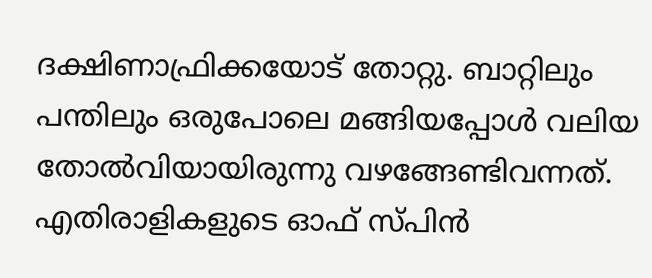ദക്ഷിണാഫ്രിക്കയോട്‌ തോറ്റു. ബാറ്റിലും പന്തിലും ഒരുപോലെ മങ്ങിയപ്പോൾ വലിയ തോൽവിയായിരുന്നു വഴങ്ങേണ്ടിവന്നത്‌. എതിരാളികളുടെ ഓഫ്‌ സ്‌പിൻ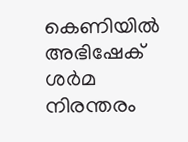കെണിയിൽ അഭിഷേക്‌ ശർമ നിരന്തരം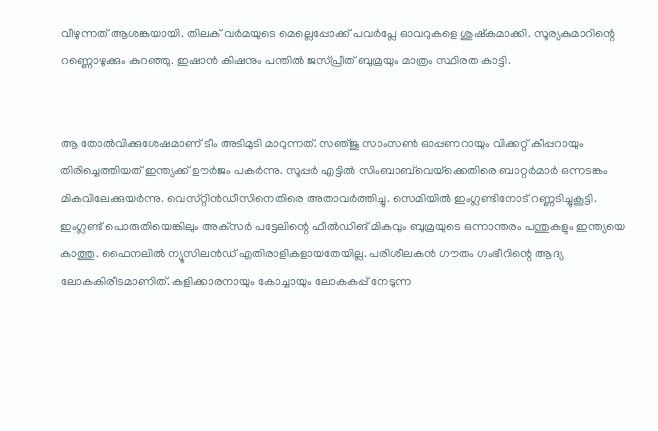വീഴുന്നത്‌ ആശങ്കയായി. തിലക്‌ വർമയുടെ മെല്ലെപ്പോക്ക്‌ പവർപ്ലേ ഓവറുകളെ ശുഷ്‌കമാക്കി. സൂര്യകുമാറിന്റെ റണ്ണൊഴുക്കും കുറഞ്ഞു. ഇഷാൻ കിഷനും പന്തിൽ ജസ്‌പ്രീത്‌ ബുമ്രയും മാത്രം സ്ഥിരത കാട്ടി.


ആ തോൽവിക്കുശേഷമാണ്‌ ടീം അടിമുടി മാറുന്നത്‌. സഞ്‌ജു സാംസൺ ഓപ്പണറായും വിക്കറ്റ്‌ കീപ്പറായും തിരിച്ചെത്തിയത്‌ ഇന്ത്യക്ക്‌ ഉ‍ൗർജം പകർന്നു. സൂപ്പർ എട്ടിൽ സിംബാബ്‌വെയ്‌ക്കെതിരെ ബാറ്റർമാർ ഒന്നടങ്കം മികവിലേക്കുയർന്നു. വെസ്‌റ്റിൻഡീസിനെതിരെ അതാവർത്തിച്ചു. സെമിയിൽ ഇംഗ്ലണ്ടിനോട്‌ റണ്ണടിച്ചുകൂട്ടി. ഇംഗ്ലണ്ട്‌ പൊരുതിയെങ്കിലും അക്‌സർ പട്ടേലിന്റെ ഫീൽഡിങ്‌ മികവും ബുമ്രയുടെ ഒന്നാന്തരം പന്തുകളും ഇന്ത്യയെ കാത്തു. ഫൈനലിൽ ന്യൂസിലൻഡ്‌ എതിരാളികളായതേയില്ല. പരിശീലകൻ ഗൗതം ഗംഭീറിന്റെ ആദ്യ ലോകകിരീടമാണിത്. കളിക്കാരനായും കോച്ചായും ലോകകപ്പ് നേടുന്ന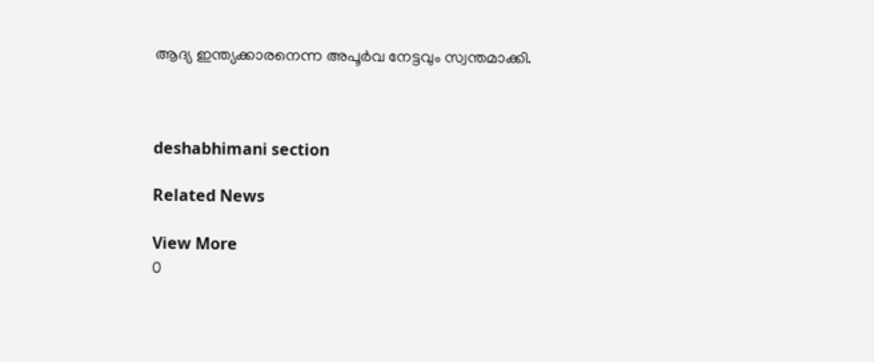ആദ്യ ഇന്ത്യക്കാരനെന്ന അപൂർവ നേട്ടവും സ്വന്തമാക്കി.



deshabhimani section

Related News

View More
0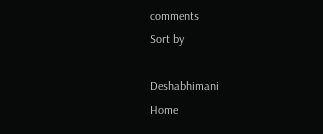comments
Sort by

Deshabhimani
Home